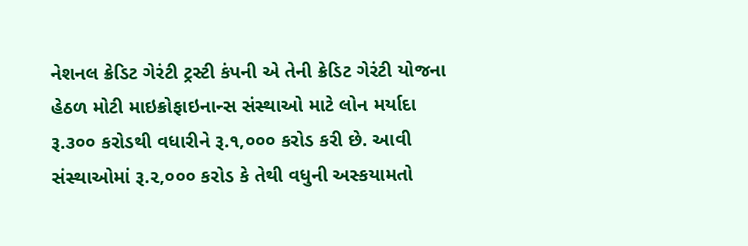નેશનલ ક્રેડિટ ગેરંટી ટ્રસ્ટી કંપની એ તેની ક્રેડિટ ગેરંટી યોજના હેઠળ મોટી માઇક્રોફાઇનાન્સ સંસ્થાઓ માટે લોન મર્યાદા રૂ.૩૦૦ કરોડથી વધારીને રૂ.૧,૦૦૦ કરોડ કરી છે. આવી સંસ્થાઓમાં રૂ.૨,૦૦૦ કરોડ કે તેથી વધુની અસ્કયામતો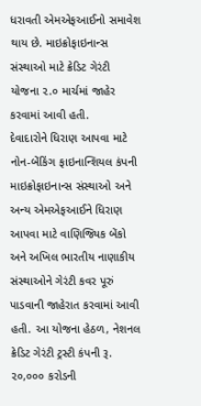ધરાવતી એમએફઆઈનો સમાવેશ થાય છે. માઇક્રોફાઇનાન્સ સંસ્થાઓ માટે ક્રેડિટ ગેરંટી યોજના ૨.૦ માર્ચમાં જાહેર કરવામાં આવી હતી.
દેવાદારોને ધિરાણ આપવા માટે નોન-બેંકિંગ ફાઇનાન્શિયલ કંપની માઇક્રોફાઇનાન્સ સંસ્થાઓ અને અન્ય એમએફઆઈને ધિરાણ આપવા માટે વાણિજ્યિક બેંકો અને અખિલ ભારતીય નાણાકીય સંસ્થાઓને ગેરંટી કવર પૂરું પાડવાની જાહેરાત કરવામાં આવી હતી. આ યોજના હેઠળ, નેશનલ ક્રેડિટ ગેરંટી ટ્રસ્ટી કંપની રૂ. ૨૦,૦૦૦ કરોડની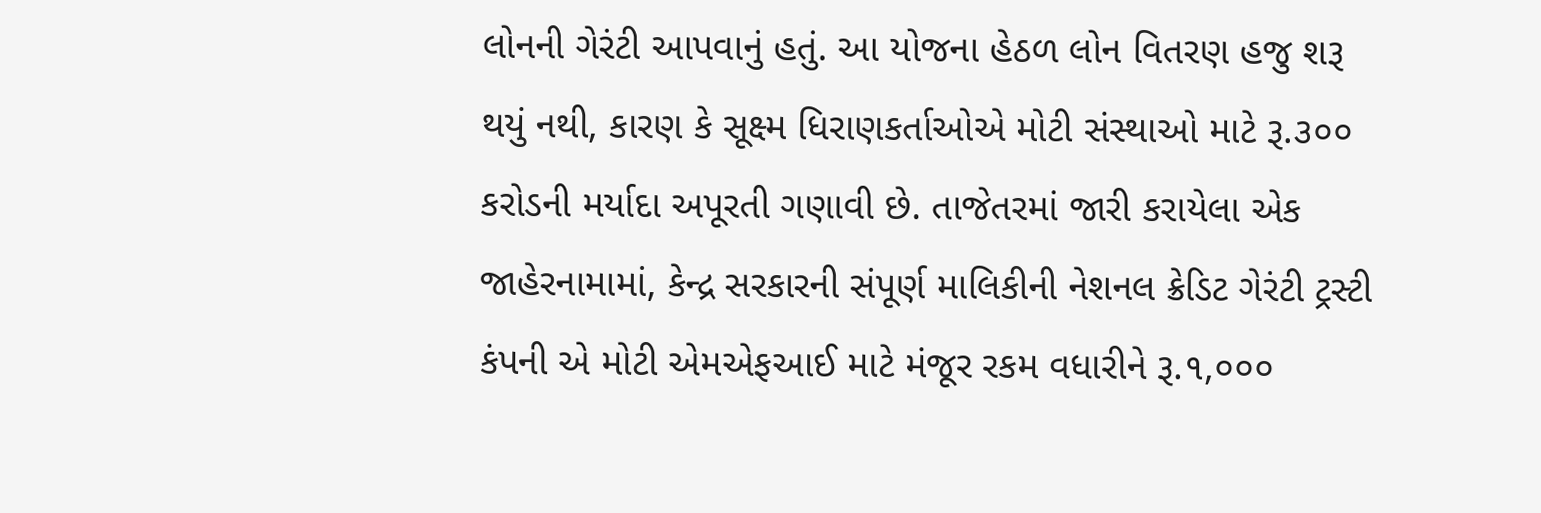લોનની ગેરંટી આપવાનું હતું. આ યોજના હેઠળ લોન વિતરણ હજુ શરૂ થયું નથી, કારણ કે સૂક્ષ્મ ધિરાણકર્તાઓએ મોટી સંસ્થાઓ માટે રૂ.૩૦૦ કરોડની મર્યાદા અપૂરતી ગણાવી છે. તાજેતરમાં જારી કરાયેલા એક જાહેરનામામાં, કેન્દ્ર સરકારની સંપૂર્ણ માલિકીની નેશનલ ક્રેડિટ ગેરંટી ટ્રસ્ટી કંપની એ મોટી એમએફઆઈ માટે મંજૂર રકમ વધારીને રૂ.૧,૦૦૦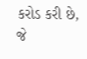કરોડ કરી છે, જે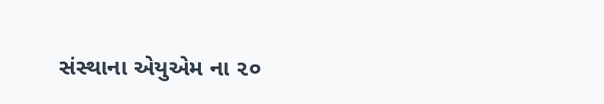સંસ્થાના એયુએમ ના ૨૦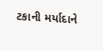ટકાની મર્યાદાને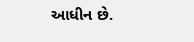આધીન છે.